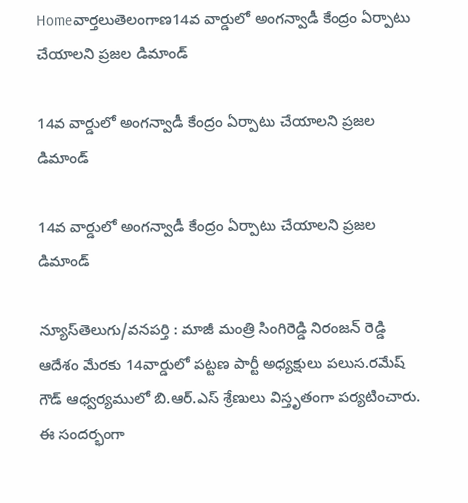Homeవార్తలుతెలంగాణ14వ వార్డులో అంగన్వాడీ కేంద్రం ఏర్పాటు చేయాలని ప్రజల డిమాండ్

14వ వార్డులో అంగన్వాడీ కేంద్రం ఏర్పాటు చేయాలని ప్రజల డిమాండ్

14వ వార్డులో అంగన్వాడీ కేంద్రం ఏర్పాటు చేయాలని ప్రజల డిమాండ్

న్యూస్‌తెలుగు/వనపర్తి : మాజీ మంత్రి సింగిరెడ్డి నిరంజన్ రెడ్డి ఆదేశం మేరకు 14వార్డులో పట్టణ పార్టీ అధ్యక్షులు పలుస.రమేష్ గౌడ్ ఆధ్వర్యములో బి.ఆర్.ఎస్ శ్రేణులు విస్తృతంగా పర్యటించారు. ఈ సందర్భంగా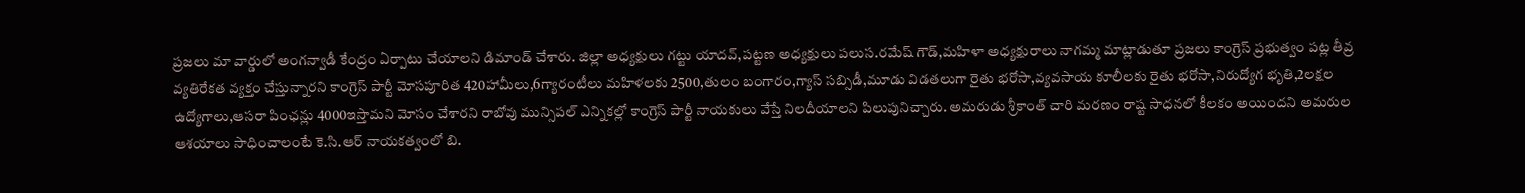ప్రజలు మా వార్డులో అంగన్వాడీ కేంద్రం ఏర్పాటు చేయాలని డిమాండ్ చేశారు. జిల్లా అధ్యక్షులు గట్టు యాదవ్,పట్టణ అధ్యక్షులు పలుస.రమేష్ గౌడ్,మహిళా అధ్యక్షురాలు నాగమ్మ మాట్లాడుతూ ప్రజలు కాంగ్రెస్ ప్రభుత్వం పట్ల తీవ్ర వ్యతిరేకత వ్యక్తం చేస్తున్నారని కాంగ్రెస్ పార్టీ మోసపూరిత 420హామీలు,6గ్యారంటీలు మహిళలకు 2500,తులం బంగారం,గ్యాస్ సబ్సిడీ,మూడు విడతలుగా రైతు భరోసా,వ్యవసాయ కూలీలకు రైతు భరోసా,నిరుద్యోగ భృతి,2లక్షల ఉద్యోగాలు,ఆసరా పింఛన్లు 4000ఇస్తామని మోసం చేశారని రాబోవు మున్సిపల్ ఎన్నికల్లో కాంగ్రెస్ పార్టీ నాయకులు వేస్తే నిలదీయాలని పిలుపునిచ్చారు. అమరుడు శ్రీకాంత్ చారి మరణం రాష్ట సాధనలో కీలకం అయిందని అమరుల ఆశయాలు సాధించాలంటే కె.సి.ఆర్ నాయకత్వంలో బి.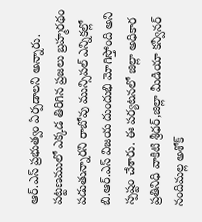ఆర్.ఎస్ ప్రభుత్వం ఏర్పడాలని అన్నారు. పట్టణములో ఎక్కడ తిరిగిన ప్రజలు బ్రహ్మరథం పడుతున్నారని రాబోవు మున్సిపల్ ఎన్నికల్లో బి.ఆర్.ఎస్ విజయ దుందుభి మోగిస్తోంది అని స్పష్టం చేశారు. ఈ పర్యటనలో జిల్లా అధికార ప్రతినిధి వాకిటి శ్రీధర్,జిల్లా మీడియా కన్వీనర్ నందిమల్ల అశోక్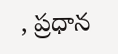, ప్రధాన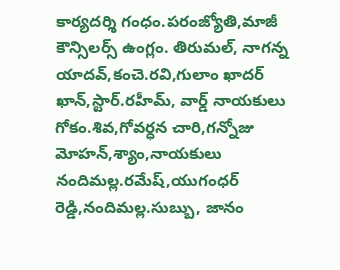కార్యదర్శి గంధం.పరంజ్యోతి,మాజీ కౌన్సిలర్స్ ఉంగ్లం. తిరుమల్, నాగన్న యాదవ్,కంచె.రవి,గులాం ఖాదర్ ఖాన్,స్టార్.రహీమ్, వార్డ్ నాయకులు గోకం.శివ,గోవర్ధన చారి,గన్నోజు మోహన్,శ్యాం,నాయకులు నందిమల్ల.రమేష్,యుగంధర్ రెడ్డి,నందిమల్ల.సుబ్బు, జానం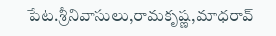పేట.శ్రీనివాసులు,రామకృష్ణ,మాధరావ్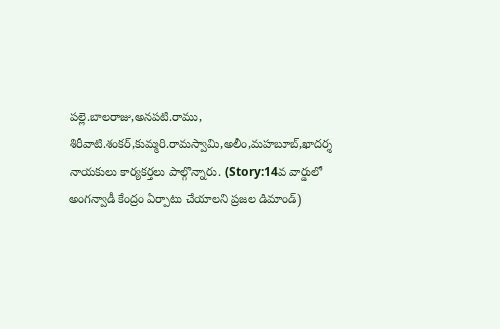పల్లె.బాలరాజు,అనపటి.రాము, శిరీవాటి.శంకర్,కుమ్మరి.రామస్వామి,అలీం,మహబూబ్,ఖాదర్శ నాయకులు కార్యకర్తలు పాల్గొన్నారు. (Story:14వ వార్డులో అంగన్వాడీ కేంద్రం ఏర్పాటు చేయాలని ప్రజల డిమాండ్)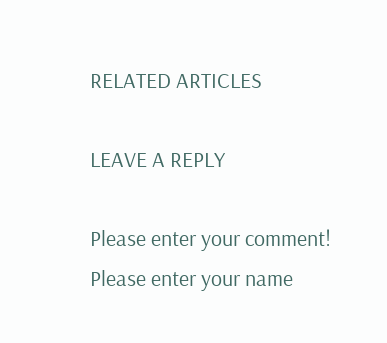RELATED ARTICLES

LEAVE A REPLY

Please enter your comment!
Please enter your name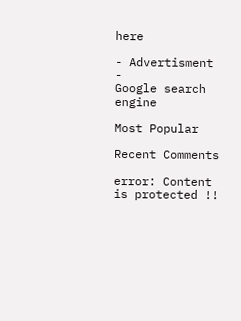here

- Advertisment -
Google search engine

Most Popular

Recent Comments

error: Content is protected !!